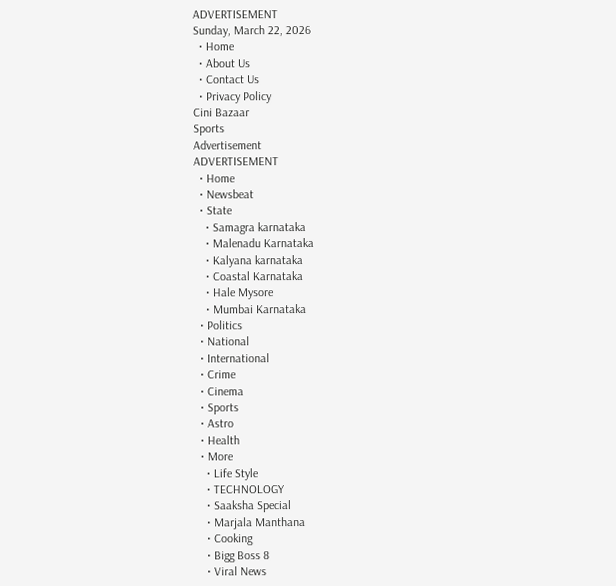ADVERTISEMENT
Sunday, March 22, 2026
  • Home
  • About Us
  • Contact Us
  • Privacy Policy
Cini Bazaar
Sports
Advertisement
ADVERTISEMENT
  • Home
  • Newsbeat
  • State
    • Samagra karnataka
    • Malenadu Karnataka
    • Kalyana karnataka
    • Coastal Karnataka
    • Hale Mysore
    • Mumbai Karnataka
  • Politics
  • National
  • International
  • Crime
  • Cinema
  • Sports
  • Astro
  • Health
  • More
    • Life Style
    • TECHNOLOGY
    • Saaksha Special
    • Marjala Manthana
    • Cooking
    • Bigg Boss 8
    • Viral News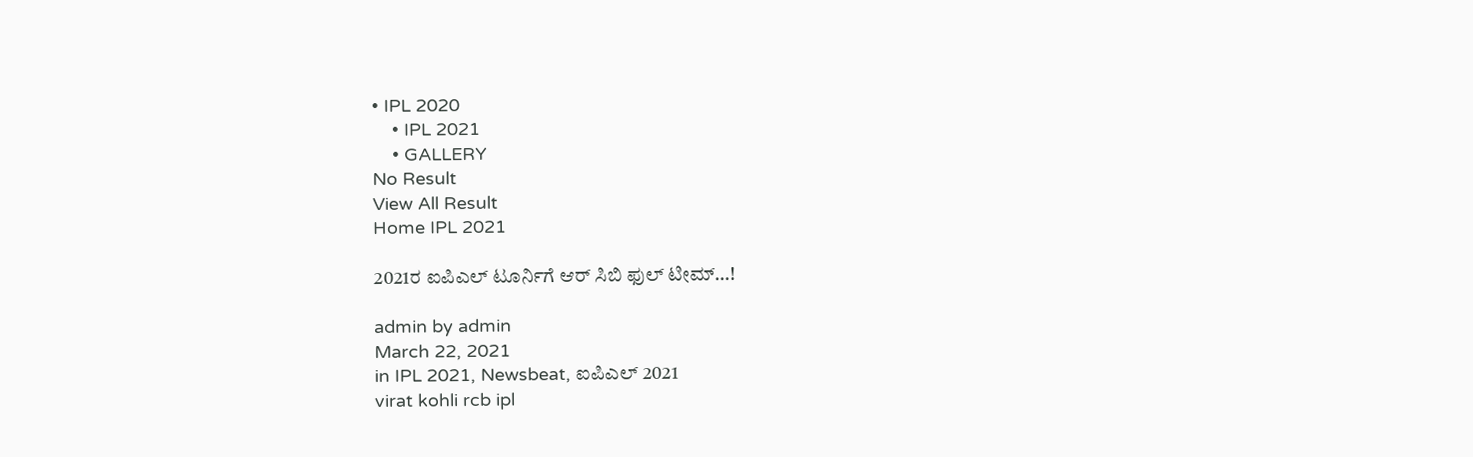• IPL 2020
    • IPL 2021
    • GALLERY
No Result
View All Result
Home IPL 2021

2021ರ ಐಪಿಎಲ್ ಟೂರ್ನಿಗೆ ಆರ್ ಸಿಬಿ ಫುಲ್ ಟೀಮ್…!

admin by admin
March 22, 2021
in IPL 2021, Newsbeat, ಐಪಿಎಲ್ 2021
virat kohli rcb ipl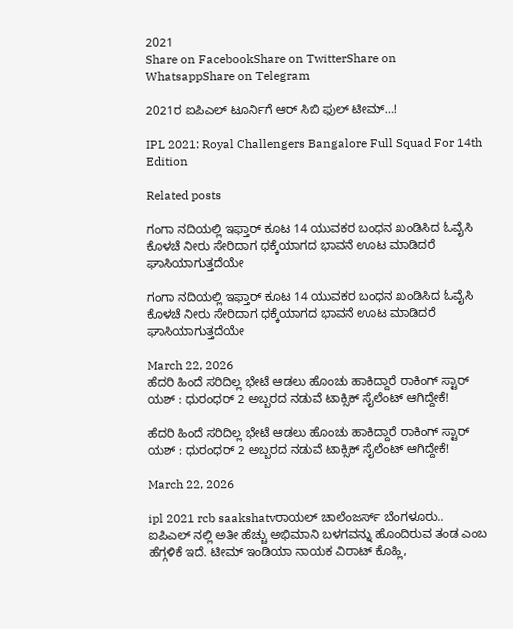2021
Share on FacebookShare on TwitterShare on WhatsappShare on Telegram

2021ರ ಐಪಿಎಲ್ ಟೂರ್ನಿಗೆ ಆರ್ ಸಿಬಿ ಫುಲ್ ಟೀಮ್…!

IPL 2021: Royal Challengers Bangalore Full Squad For 14th Edition

Related posts

ಗಂಗಾ ನದಿಯಲ್ಲಿ ಇಫ್ತಾರ್ ಕೂಟ 14 ಯುವಕರ ಬಂಧನ ಖಂಡಿಸಿದ ಓವೈಸಿ ಕೊಳಚೆ ನೀರು ಸೇರಿದಾಗ ಧಕ್ಕೆಯಾಗದ ಭಾವನೆ ಊಟ ಮಾಡಿದರೆ ಘಾಸಿಯಾಗುತ್ತದೆಯೇ

ಗಂಗಾ ನದಿಯಲ್ಲಿ ಇಫ್ತಾರ್ ಕೂಟ 14 ಯುವಕರ ಬಂಧನ ಖಂಡಿಸಿದ ಓವೈಸಿ ಕೊಳಚೆ ನೀರು ಸೇರಿದಾಗ ಧಕ್ಕೆಯಾಗದ ಭಾವನೆ ಊಟ ಮಾಡಿದರೆ ಘಾಸಿಯಾಗುತ್ತದೆಯೇ

March 22, 2026
ಹೆದರಿ ಹಿಂದೆ ಸರಿದಿಲ್ಲ ಭೇಟೆ ಆಡಲು ಹೊಂಚು ಹಾಕಿದ್ದಾರೆ ರಾಕಿಂಗ್ ಸ್ಟಾರ್ ಯಶ್ : ಧುರಂಧರ್ 2 ಅಬ್ಬರದ ನಡುವೆ ಟಾಕ್ಸಿಕ್ ಸೈಲೆಂಟ್ ಆಗಿದ್ದೇಕೆ!

ಹೆದರಿ ಹಿಂದೆ ಸರಿದಿಲ್ಲ ಭೇಟೆ ಆಡಲು ಹೊಂಚು ಹಾಕಿದ್ದಾರೆ ರಾಕಿಂಗ್ ಸ್ಟಾರ್ ಯಶ್ : ಧುರಂಧರ್ 2 ಅಬ್ಬರದ ನಡುವೆ ಟಾಕ್ಸಿಕ್ ಸೈಲೆಂಟ್ ಆಗಿದ್ದೇಕೆ!

March 22, 2026

ipl 2021 rcb saakshatvರಾಯಲ್ ಚಾಲೆಂಜರ್ಸ್ ಬೆಂಗಳೂರು.. ಐಪಿಎಲ್ ನಲ್ಲಿ ಅತೀ ಹೆಚ್ಚು ಅಭಿಮಾನಿ ಬಳಗವನ್ನು ಹೊಂದಿರುವ ತಂಡ ಎಂಬ ಹೆಗ್ಗಳಿಕೆ ಇದೆ. ಟೀಮ್ ಇಂಡಿಯಾ ನಾಯಕ ವಿರಾಟ್ ಕೊಹ್ಲಿ,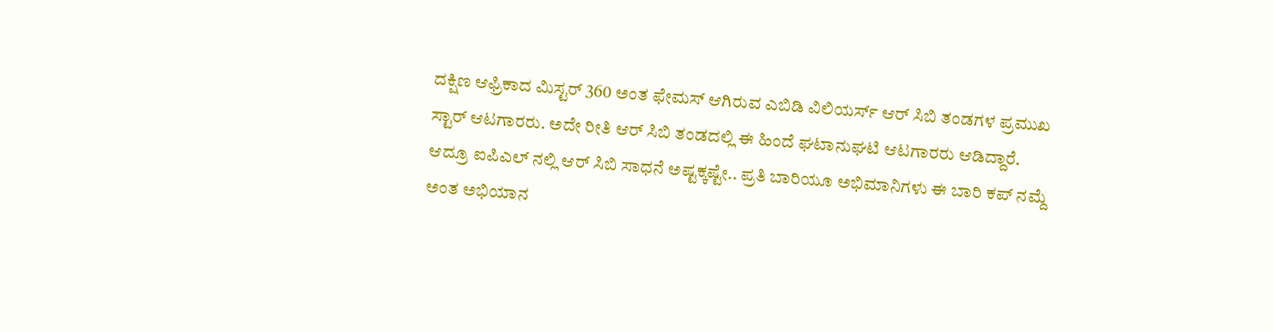ದಕ್ಷಿಣ ಆಫ್ರಿಕಾದ ಮಿಸ್ಟರ್ 360 ಅಂತ ಫೇಮಸ್ ಆಗಿರುವ ಎಬಿಡಿ ವಿಲಿಯರ್ಸ್ ಆರ್ ಸಿಬಿ ತಂಡಗಳ ಪ್ರಮುಖ ಸ್ಟಾರ್ ಆಟಗಾರರು. ಅದೇ ರೀತಿ ಆರ್ ಸಿಬಿ ತಂಡದಲ್ಲಿ ಈ ಹಿಂದೆ ಘಟಾನುಘಟಿ ಆಟಗಾರರು ಆಡಿದ್ದಾರೆ.
ಆದ್ರೂ ಐಪಿಎಲ್ ನಲ್ಲಿ ಆರ್ ಸಿಬಿ ಸಾಧನೆ ಅಷ್ಟಕ್ಕಷ್ಟೇ.. ಪ್ರತಿ ಬಾರಿಯೂ ಅಭಿಮಾನಿಗಳು ಈ ಬಾರಿ ಕಪ್ ನಮ್ದೆ ಅಂತ ಅಭಿಯಾನ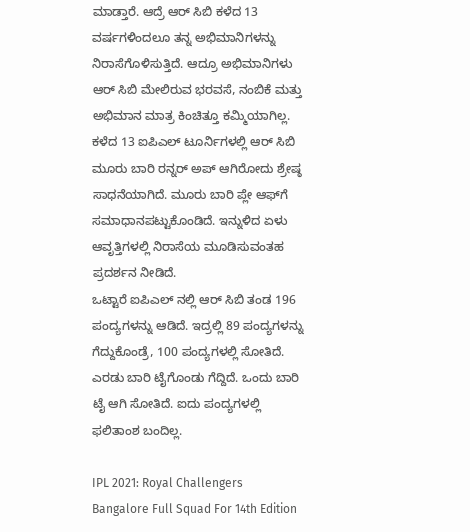ಮಾಡ್ತಾರೆ. ಆದ್ರೆ ಆರ್ ಸಿಬಿ ಕಳೆದ 13 ವರ್ಷಗಳಿಂದಲೂ ತನ್ನ ಅಭಿಮಾನಿಗಳನ್ನು ನಿರಾಸೆಗೊಳಿಸುತ್ತಿದೆ. ಆದ್ರೂ ಅಭಿಮಾನಿಗಳು ಆರ್ ಸಿಬಿ ಮೇಲಿರುವ ಭರವಸೆ, ನಂಬಿಕೆ ಮತ್ತು ಅಭಿಮಾನ ಮಾತ್ರ ಕಿಂಚಿತ್ತೂ ಕಮ್ಮಿಯಾಗಿಲ್ಲ.
ಕಳೆದ 13 ಐಪಿಎಲ್ ಟೂರ್ನಿಗಳಲ್ಲಿ ಆರ್ ಸಿಬಿ ಮೂರು ಬಾರಿ ರನ್ನರ್ ಅಪ್ ಆಗಿರೋದು ಶ್ರೇಷ್ಠ ಸಾಧನೆಯಾಗಿದೆ. ಮೂರು ಬಾರಿ ಪ್ಲೇ ಆಫ್‍ಗೆ ಸಮಾಧಾನಪಟ್ಟುಕೊಂಡಿದೆ. ಇನ್ನುಳಿದ ಏಳು ಆವೃತ್ತಿಗಳಲ್ಲಿ ನಿರಾಸೆಯ ಮೂಡಿಸುವಂತಹ ಪ್ರದರ್ಶನ ನೀಡಿದೆ.
ಒಟ್ಟಾರೆ ಐಪಿಎಲ್ ನಲ್ಲಿ ಆರ್ ಸಿಬಿ ತಂಡ 196 ಪಂದ್ಯಗಳನ್ನು ಆಡಿದೆ. ಇದ್ರಲ್ಲಿ 89 ಪಂದ್ಯಗಳನ್ನು ಗೆದ್ದುಕೊಂಡ್ರೆ, 100 ಪಂದ್ಯಗಳಲ್ಲಿ ಸೋತಿದೆ. ಎರಡು ಬಾರಿ ಟೈಗೊಂಡು ಗೆದ್ದಿದೆ. ಒಂದು ಬಾರಿ ಟೈ ಆಗಿ ಸೋತಿದೆ. ಐದು ಪಂದ್ಯಗಳಲ್ಲಿ ಫಲಿತಾಂಶ ಬಂದಿಲ್ಲ.

IPL 2021: Royal Challengers Bangalore Full Squad For 14th Edition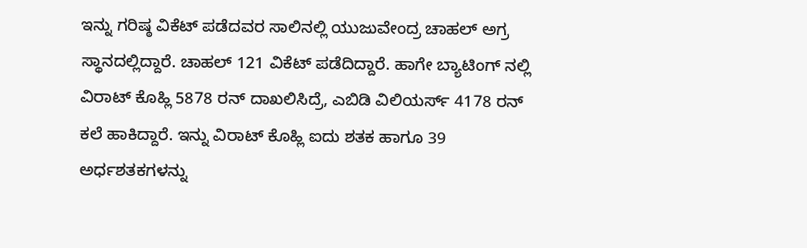ಇನ್ನು ಗರಿಷ್ಠ ವಿಕೆಟ್ ಪಡೆದವರ ಸಾಲಿನಲ್ಲಿ ಯುಜುವೇಂದ್ರ ಚಾಹಲ್ ಅಗ್ರ ಸ್ಥಾನದಲ್ಲಿದ್ದಾರೆ. ಚಾಹಲ್ 121 ವಿಕೆಟ್ ಪಡೆದಿದ್ದಾರೆ. ಹಾಗೇ ಬ್ಯಾಟಿಂಗ್ ನಲ್ಲಿ ವಿರಾಟ್ ಕೊಹ್ಲಿ 5878 ರನ್ ದಾಖಲಿಸಿದ್ರೆ, ಎಬಿಡಿ ವಿಲಿಯರ್ಸ್ 4178 ರನ್ ಕಲೆ ಹಾಕಿದ್ದಾರೆ. ಇನ್ನು ವಿರಾಟ್ ಕೊಹ್ಲಿ ಐದು ಶತಕ ಹಾಗೂ 39 ಅರ್ಧಶತಕಗಳನ್ನು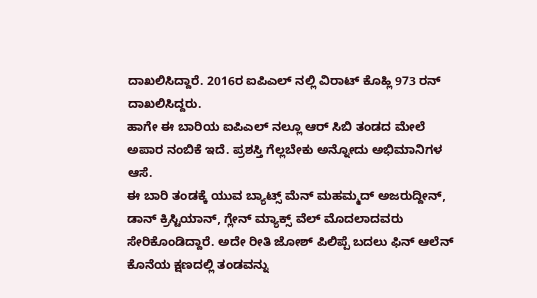ದಾಖಲಿಸಿದ್ದಾರೆ. 2016ರ ಐಪಿಎಲ್ ನಲ್ಲಿ ವಿರಾಟ್ ಕೊಹ್ಲಿ 973 ರನ್ ದಾಖಲಿಸಿದ್ದರು.
ಹಾಗೇ ಈ ಬಾರಿಯ ಐಪಿಎಲ್ ನಲ್ಲೂ ಆರ್ ಸಿಬಿ ತಂಡದ ಮೇಲೆ ಅಪಾರ ನಂಬಿಕೆ ಇದೆ. ಪ್ರಶಸ್ತಿ ಗೆಲ್ಲಬೇಕು ಅನ್ನೋದು ಅಭಿಮಾನಿಗಳ ಆಸೆ.
ಈ ಬಾರಿ ತಂಡಕ್ಕೆ ಯುವ ಬ್ಯಾಟ್ಸ್ ಮೆನ್ ಮಹಮ್ಮದ್ ಅಜರುದ್ದೀನ್, ಡಾನ್ ಕ್ರಿಸ್ಟಿಯಾನ್, ಗ್ಲೇನ್ ಮ್ಯಾಕ್ಸ್ ವೆಲ್ ಮೊದಲಾದವರು ಸೇರಿಕೊಂಡಿದ್ದಾರೆ. ಅದೇ ರೀತಿ ಜೋಶ್ ಪಿಲಿಪ್ಪೆ ಬದಲು ಫಿನ್ ಆಲೆನ್ ಕೊನೆಯ ಕ್ಷಣದಲ್ಲಿ ತಂಡವನ್ನು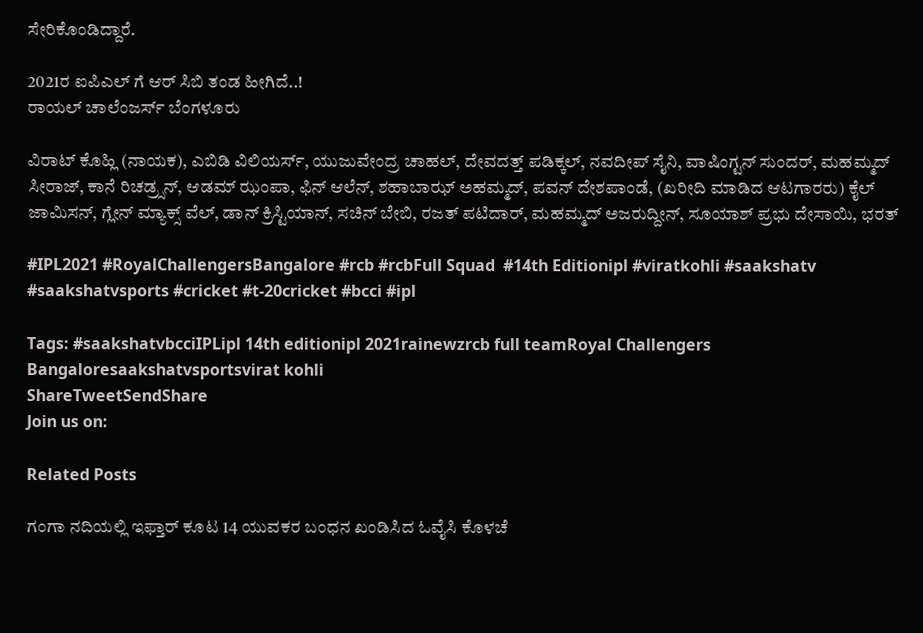ಸೇರಿಕೊಂಡಿದ್ದಾರೆ.

2021ರ ಐಪಿಎಲ್ ಗೆ ಆರ್ ಸಿಬಿ ತಂಡ ಹೀಗಿದೆ..!
ರಾಯಲ್ ಚಾಲೆಂಜರ್ಸ್ ಬೆಂಗಳೂರು

ವಿರಾಟ್ ಕೊಹ್ಲಿ (ನಾಯಕ), ಎಬಿಡಿ ವಿಲಿಯರ್ಸ್, ಯುಜುವೇಂದ್ರ ಚಾಹಲ್, ದೇವದತ್ತ್ ಪಡಿಕ್ಕಲ್, ನವದೀಪ್ ಸೈನಿ, ವಾಷಿಂಗ್ಟನ್ ಸುಂದರ್, ಮಹಮ್ಮದ್ ಸೀರಾಜ್, ಕಾನೆ ರಿಚಡ್ರ್ಸನ್, ಆಡಮ್ ಝಂಪಾ, ಫಿನ್ ಆಲೆನ್, ಶಹಾಬಾಝ್ ಅಹಮ್ಮದ್, ಪವನ್ ದೇಶಪಾಂಡೆ, (ಖರೀದಿ ಮಾಡಿದ ಆಟಗಾರರು) ಕೈಲ್ ಜಾಮಿಸನ್, ಗ್ಲೇನ್ ಮ್ಯಾಕ್ಸ್ ವೆಲ್, ಡಾನ್ ಕ್ರಿಸ್ಟಿಯಾನ್, ಸಚಿನ್ ಬೇಬಿ, ರಜತ್ ಪಟಿದಾರ್, ಮಹಮ್ಮದ್ ಅಜರುದ್ದೀನ್, ಸೂಯಾಶ್ ಪ್ರಭು ದೇಸಾಯಿ, ಭರತ್

#IPL2021 #RoyalChallengersBangalore #rcb #rcbFull Squad  #14th Editionipl #viratkohli #saakshatv #saakshatvsports #cricket #t-20cricket #bcci #ipl

Tags: #saakshatvbcciIPLipl 14th editionipl 2021rainewzrcb full teamRoyal Challengers Bangaloresaakshatvsportsvirat kohli
ShareTweetSendShare
Join us on:

Related Posts

ಗಂಗಾ ನದಿಯಲ್ಲಿ ಇಫ್ತಾರ್ ಕೂಟ 14 ಯುವಕರ ಬಂಧನ ಖಂಡಿಸಿದ ಓವೈಸಿ ಕೊಳಚೆ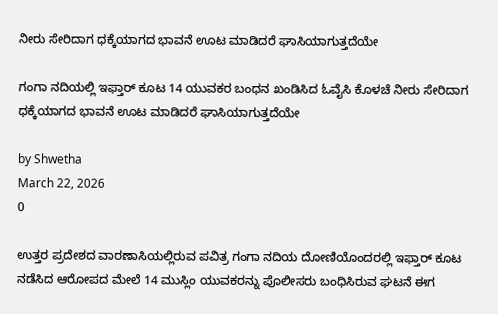ನೀರು ಸೇರಿದಾಗ ಧಕ್ಕೆಯಾಗದ ಭಾವನೆ ಊಟ ಮಾಡಿದರೆ ಘಾಸಿಯಾಗುತ್ತದೆಯೇ

ಗಂಗಾ ನದಿಯಲ್ಲಿ ಇಫ್ತಾರ್ ಕೂಟ 14 ಯುವಕರ ಬಂಧನ ಖಂಡಿಸಿದ ಓವೈಸಿ ಕೊಳಚೆ ನೀರು ಸೇರಿದಾಗ ಧಕ್ಕೆಯಾಗದ ಭಾವನೆ ಊಟ ಮಾಡಿದರೆ ಘಾಸಿಯಾಗುತ್ತದೆಯೇ

by Shwetha
March 22, 2026
0

ಉತ್ತರ ಪ್ರದೇಶದ ವಾರಣಾಸಿಯಲ್ಲಿರುವ ಪವಿತ್ರ ಗಂಗಾ ನದಿಯ ದೋಣಿಯೊಂದರಲ್ಲಿ ಇಫ್ತಾರ್ ಕೂಟ ನಡೆಸಿದ ಆರೋಪದ ಮೇಲೆ 14 ಮುಸ್ಲಿಂ ಯುವಕರನ್ನು ಪೊಲೀಸರು ಬಂಧಿಸಿರುವ ಘಟನೆ ಈಗ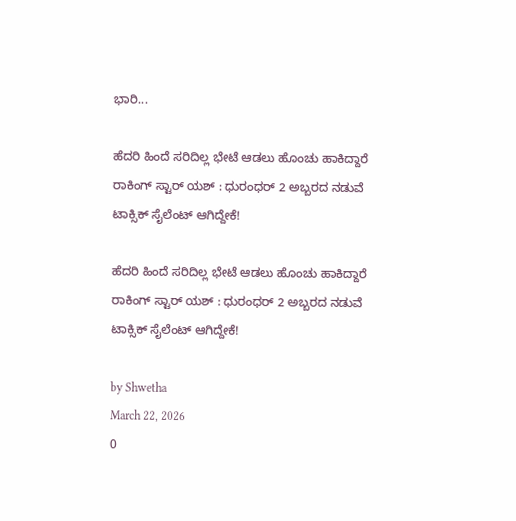ಭಾರಿ...

ಹೆದರಿ ಹಿಂದೆ ಸರಿದಿಲ್ಲ ಭೇಟೆ ಆಡಲು ಹೊಂಚು ಹಾಕಿದ್ದಾರೆ ರಾಕಿಂಗ್ ಸ್ಟಾರ್ ಯಶ್ : ಧುರಂಧರ್ 2 ಅಬ್ಬರದ ನಡುವೆ ಟಾಕ್ಸಿಕ್ ಸೈಲೆಂಟ್ ಆಗಿದ್ದೇಕೆ!

ಹೆದರಿ ಹಿಂದೆ ಸರಿದಿಲ್ಲ ಭೇಟೆ ಆಡಲು ಹೊಂಚು ಹಾಕಿದ್ದಾರೆ ರಾಕಿಂಗ್ ಸ್ಟಾರ್ ಯಶ್ : ಧುರಂಧರ್ 2 ಅಬ್ಬರದ ನಡುವೆ ಟಾಕ್ಸಿಕ್ ಸೈಲೆಂಟ್ ಆಗಿದ್ದೇಕೆ!

by Shwetha
March 22, 2026
0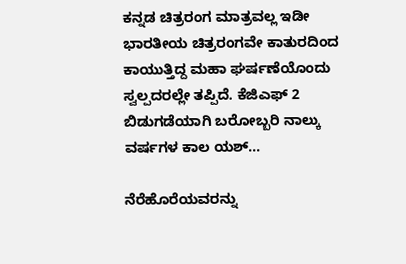ಕನ್ನಡ ಚಿತ್ರರಂಗ ಮಾತ್ರವಲ್ಲ ಇಡೀ ಭಾರತೀಯ ಚಿತ್ರರಂಗವೇ ಕಾತುರದಿಂದ ಕಾಯುತ್ತಿದ್ದ ಮಹಾ ಘರ್ಷಣೆಯೊಂದು ಸ್ವಲ್ಪದರಲ್ಲೇ ತಪ್ಪಿದೆ. ಕೆಜಿಎಫ್ 2 ಬಿಡುಗಡೆಯಾಗಿ ಬರೋಬ್ಬರಿ ನಾಲ್ಕು ವರ್ಷಗಳ ಕಾಲ ಯಶ್...

ನೆರೆಹೊರೆಯವರನ್ನು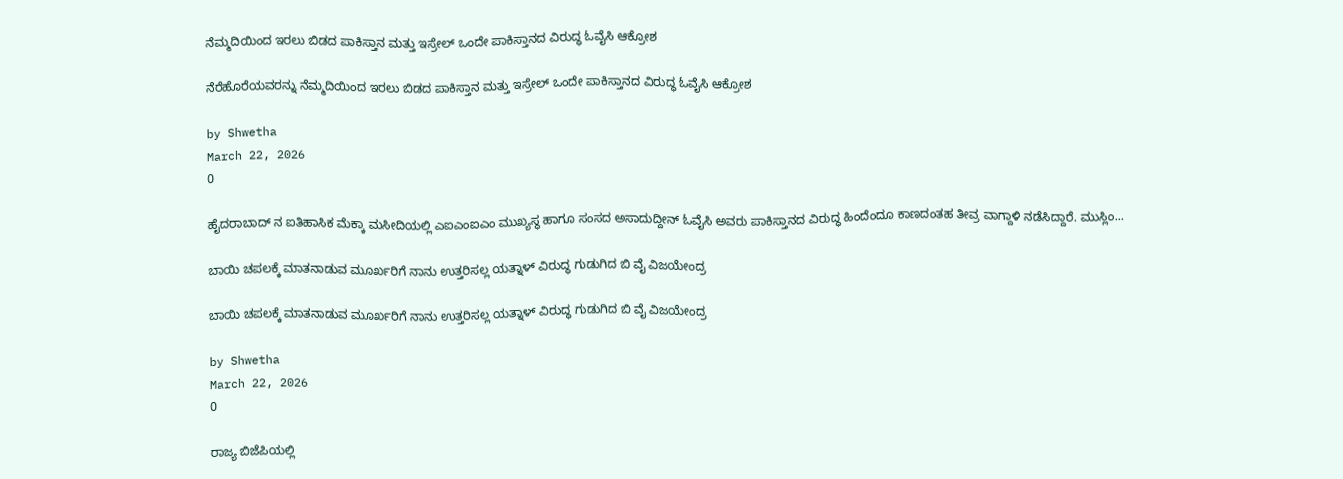ನೆಮ್ಮದಿಯಿಂದ ಇರಲು ಬಿಡದ ಪಾಕಿಸ್ತಾನ ಮತ್ತು ಇಸ್ರೇಲ್ ಒಂದೇ ಪಾಕಿಸ್ತಾನದ ವಿರುದ್ಧ ಓವೈಸಿ ಆಕ್ರೋಶ

ನೆರೆಹೊರೆಯವರನ್ನು ನೆಮ್ಮದಿಯಿಂದ ಇರಲು ಬಿಡದ ಪಾಕಿಸ್ತಾನ ಮತ್ತು ಇಸ್ರೇಲ್ ಒಂದೇ ಪಾಕಿಸ್ತಾನದ ವಿರುದ್ಧ ಓವೈಸಿ ಆಕ್ರೋಶ

by Shwetha
March 22, 2026
0

ಹೈದರಾಬಾದ್ ನ ಐತಿಹಾಸಿಕ ಮೆಕ್ಕಾ ಮಸೀದಿಯಲ್ಲಿ ಎಐಎಂಐಎಂ ಮುಖ್ಯಸ್ಥ ಹಾಗೂ ಸಂಸದ ಅಸಾದುದ್ದೀನ್ ಓವೈಸಿ ಅವರು ಪಾಕಿಸ್ತಾನದ ವಿರುದ್ಧ ಹಿಂದೆಂದೂ ಕಾಣದಂತಹ ತೀವ್ರ ವಾಗ್ದಾಳಿ ನಡೆಸಿದ್ದಾರೆ. ಮುಸ್ಲಿಂ...

ಬಾಯಿ ಚಪಲಕ್ಕೆ ಮಾತನಾಡುವ ಮೂರ್ಖರಿಗೆ ನಾನು ಉತ್ತರಿಸಲ್ಲ ಯತ್ನಾಳ್ ವಿರುದ್ಧ ಗುಡುಗಿದ ಬಿ ವೈ ವಿಜಯೇಂದ್ರ

ಬಾಯಿ ಚಪಲಕ್ಕೆ ಮಾತನಾಡುವ ಮೂರ್ಖರಿಗೆ ನಾನು ಉತ್ತರಿಸಲ್ಲ ಯತ್ನಾಳ್ ವಿರುದ್ಧ ಗುಡುಗಿದ ಬಿ ವೈ ವಿಜಯೇಂದ್ರ

by Shwetha
March 22, 2026
0

ರಾಜ್ಯ ಬಿಜೆಪಿಯಲ್ಲಿ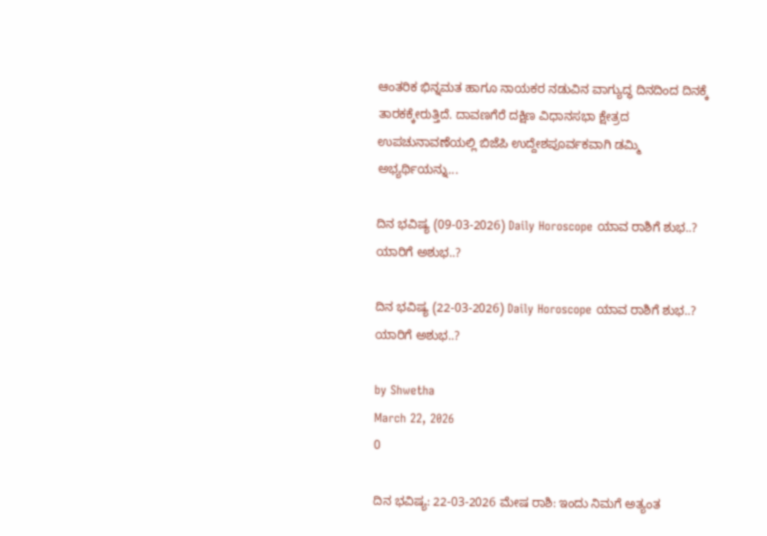ಆಂತರಿಕ ಭಿನ್ನಮತ ಹಾಗೂ ನಾಯಕರ ನಡುವಿನ ವಾಗ್ಯುದ್ಧ ದಿನದಿಂದ ದಿನಕ್ಕೆ ತಾರಕಕ್ಕೇರುತ್ತಿದೆ. ದಾವಣಗೆರೆ ದಕ್ಷಿಣ ವಿಧಾನಸಭಾ ಕ್ಷೇತ್ರದ ಉಪಚುನಾವಣೆಯಲ್ಲಿ ಬಿಜೆಪಿ ಉದ್ದೇಶಪೂರ್ವಕವಾಗಿ ಡಮ್ಮಿ ಅಭ್ಯರ್ಥಿಯನ್ನು...

ದಿನ ಭವಿಷ್ಯ (09-03-2026) Daily Horoscope ಯಾವ ರಾಶಿಗೆ ಶುಭ..? ಯಾರಿಗೆ ಅಶುಭ..?

ದಿನ ಭವಿಷ್ಯ (22-03-2026) Daily Horoscope ಯಾವ ರಾಶಿಗೆ ಶುಭ..? ಯಾರಿಗೆ ಅಶುಭ..?

by Shwetha
March 22, 2026
0

ದಿನ ಭವಿಷ್ಯ: 22-03-2026 ಮೇಷ ರಾಶಿ: ಇಂದು ನಿಮಗೆ ಅತ್ಯಂತ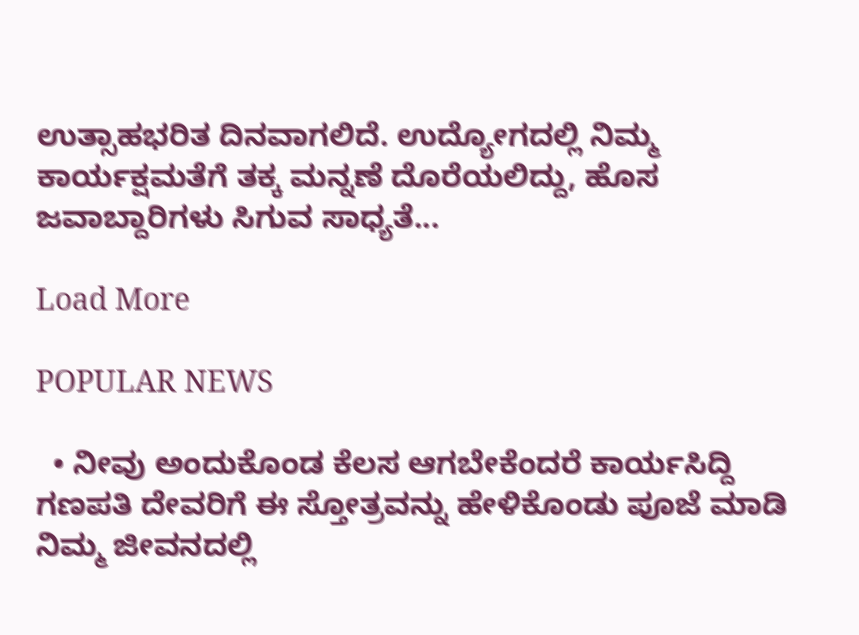ಉತ್ಸಾಹಭರಿತ ದಿನವಾಗಲಿದೆ. ಉದ್ಯೋಗದಲ್ಲಿ ನಿಮ್ಮ ಕಾರ್ಯಕ್ಷಮತೆಗೆ ತಕ್ಕ ಮನ್ನಣೆ ದೊರೆಯಲಿದ್ದು, ಹೊಸ ಜವಾಬ್ದಾರಿಗಳು ಸಿಗುವ ಸಾಧ್ಯತೆ...

Load More

POPULAR NEWS

  • ನೀವು ಅಂದುಕೊಂಡ ಕೆಲಸ ಆಗಬೇಕೆಂದರೆ ಕಾರ್ಯಸಿದ್ದಿ ಗಣಪತಿ ದೇವರಿಗೆ ಈ ಸ್ತೋತ್ರವನ್ನು ಹೇಳಿಕೊಂಡು ಪೂಜೆ ಮಾಡಿ ನಿಮ್ಮ ಜೀವನದಲ್ಲಿ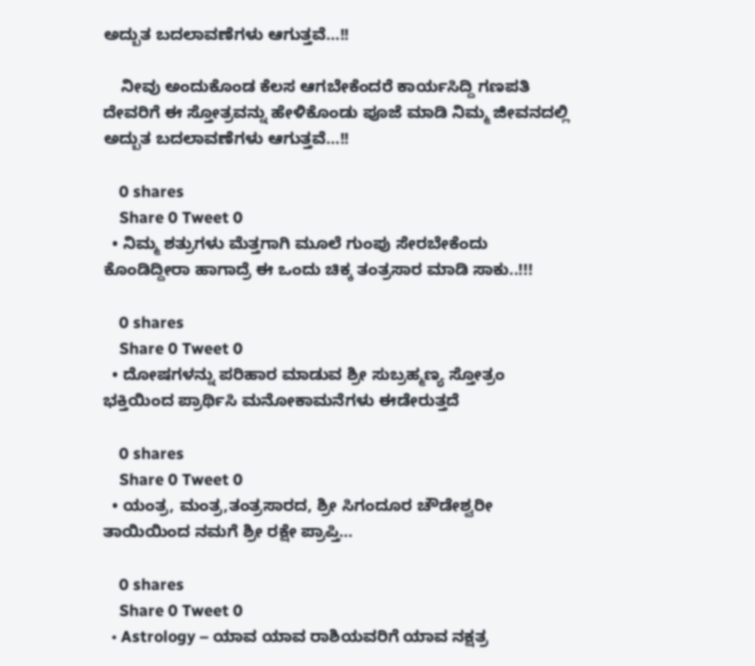ಅದ್ಬುತ ಬದಲಾವಣೆಗಳು ಆಗುತ್ತವೆ…!!

    ನೀವು ಅಂದುಕೊಂಡ ಕೆಲಸ ಆಗಬೇಕೆಂದರೆ ಕಾರ್ಯಸಿದ್ದಿ ಗಣಪತಿ ದೇವರಿಗೆ ಈ ಸ್ತೋತ್ರವನ್ನು ಹೇಳಿಕೊಂಡು ಪೂಜೆ ಮಾಡಿ ನಿಮ್ಮ ಜೀವನದಲ್ಲಿ ಅದ್ಬುತ ಬದಲಾವಣೆಗಳು ಆಗುತ್ತವೆ…!!

    0 shares
    Share 0 Tweet 0
  • ನಿಮ್ಮ ಶತ್ರುಗಳು ಮೆತ್ತಗಾಗಿ ಮೂಲೆ ಗುಂಪು ಸೇರಬೇಕೆಂದು ಕೊಂಡಿದ್ದೀರಾ ಹಾಗಾದ್ರೆ ಈ ಒಂದು ಚಿಕ್ಕ ತಂತ್ರಸಾರ ಮಾಡಿ ಸಾಕು..!!!

    0 shares
    Share 0 Tweet 0
  • ದೋಷಗಳನ್ನು ಪರಿಹಾರ ಮಾಡುವ ಶ್ರೀ ಸುಬ್ರಹ್ಮಣ್ಯ ಸ್ತೋತ್ರಂ ಭಕ್ತಿಯಿಂದ ಪ್ರಾರ್ಥಿಸಿ ಮನೋಕಾಮನೆಗಳು ಈಡೇರುತ್ತದೆ

    0 shares
    Share 0 Tweet 0
  • ಯಂತ್ರ, ಮಂತ್ರ,ತಂತ್ರಸಾರದ, ಶ್ರೀ ಸಿಗಂದೂರ ಚೌಡೇಶ್ವರೀ ತಾಯಿಯಿಂದ ನಮಗೆ ಶ್ರೀ ರಕ್ಷೇ ಪ್ರಾಪ್ತಿ…

    0 shares
    Share 0 Tweet 0
  • Astrology – ಯಾವ ಯಾವ ರಾಶಿಯವರಿಗೆ ಯಾವ ನಕ್ಷತ್ರ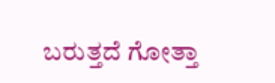ಬರುತ್ತದೆ ಗೋತ್ತಾ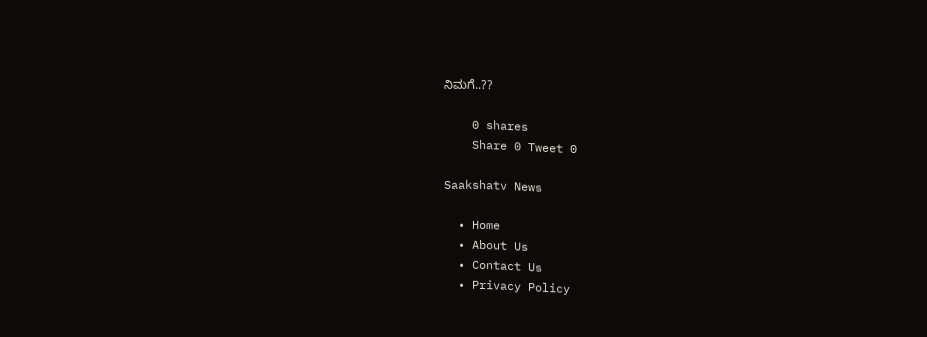ನಿಮಗೆ..??

    0 shares
    Share 0 Tweet 0

Saakshatv News

  • Home
  • About Us
  • Contact Us
  • Privacy Policy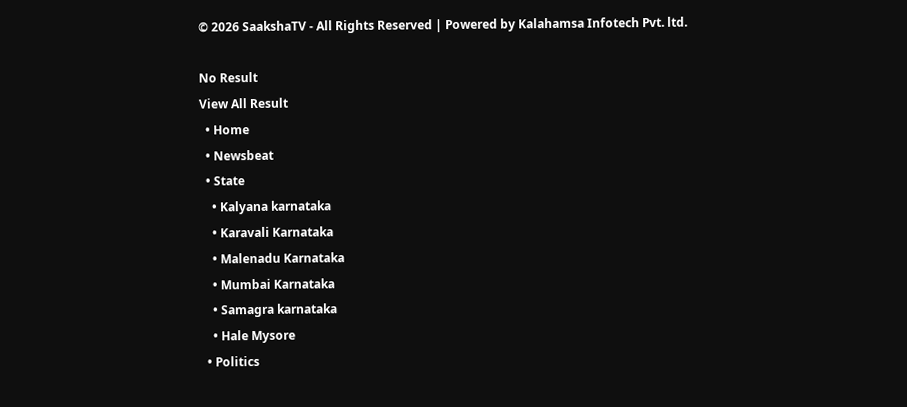© 2026 SaakshaTV - All Rights Reserved | Powered by Kalahamsa Infotech Pvt. ltd.

No Result
View All Result
  • Home
  • Newsbeat
  • State
    • Kalyana karnataka
    • Karavali Karnataka
    • Malenadu Karnataka
    • Mumbai Karnataka
    • Samagra karnataka
    • Hale Mysore
  • Politics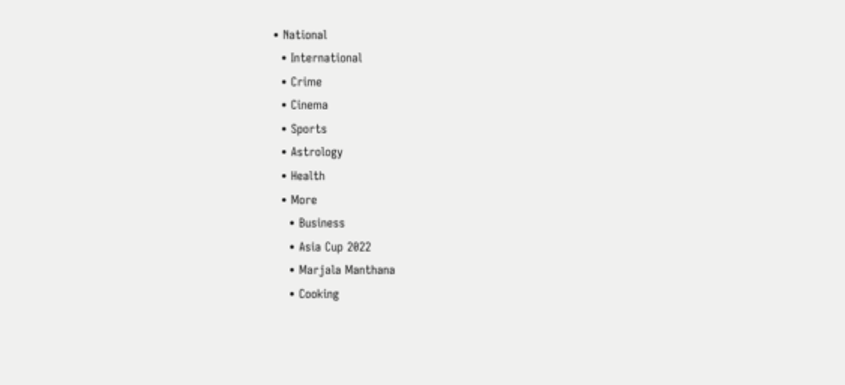• National
  • International
  • Crime
  • Cinema
  • Sports
  • Astrology
  • Health
  • More
    • Business
    • Asia Cup 2022
    • Marjala Manthana
    • Cooking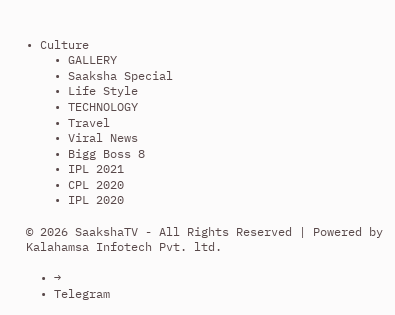• Culture
    • GALLERY
    • Saaksha Special
    • Life Style
    • TECHNOLOGY
    • Travel
    • Viral News
    • Bigg Boss 8
    • IPL 2021
    • CPL 2020
    • IPL 2020

© 2026 SaakshaTV - All Rights Reserved | Powered by Kalahamsa Infotech Pvt. ltd.

  • →
  • Telegram